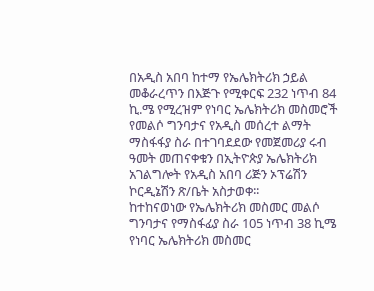በአዲስ አበባ ከተማ የኤሌክትሪክ ኃይል መቆራረጥን በእጅጉ የሚቀርፍ 232 ነጥብ 84 ኪ.ሜ የሚረዝም የነባር ኤሌክትሪክ መስመሮች የመልሶ ግንባታና የአዲስ መሰረተ ልማት ማስፋፋያ ስራ በተገባደደው የመጀመሪያ ሩብ ዓመት መጠናቀቁን በኢትዮጵያ ኤሌክትሪክ አገልግሎት የአዲስ አበባ ሪጅን ኦፕሬሽን ኮርዲኔሽን ጽ/ቤት አስታወቀ፡፡
ከተከናወነው የኤሌክትሪክ መስመር መልሶ ግንባታና የማስፋፊያ ስራ 105 ነጥብ 38 ኪሜ የነባር ኤሌክትሪክ መስመር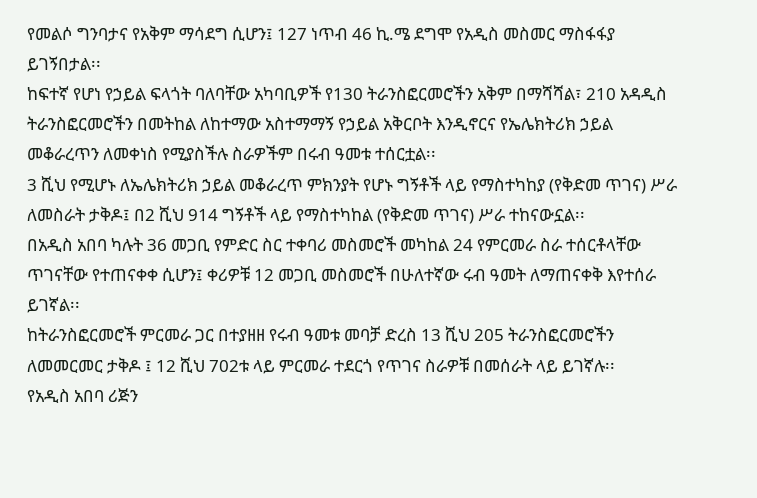የመልሶ ግንባታና የአቅም ማሳደግ ሲሆን፤ 127 ነጥብ 46 ኪ.ሜ ደግሞ የአዲስ መስመር ማስፋፋያ ይገኝበታል፡፡
ከፍተኛ የሆነ የኃይል ፍላጎት ባለባቸው አካባቢዎች የ130 ትራንስፎርመሮችን አቅም በማሻሻል፣ 210 አዳዲስ ትራንስፎርመሮችን በመትከል ለከተማው አስተማማኝ የኃይል አቅርቦት እንዲኖርና የኤሌክትሪክ ኃይል መቆራረጥን ለመቀነስ የሚያስችሉ ስራዎችም በሩብ ዓመቱ ተሰርቷል፡፡
3 ሺህ የሚሆኑ ለኤሌክትሪክ ኃይል መቆራረጥ ምክንያት የሆኑ ግኝቶች ላይ የማስተካከያ (የቅድመ ጥገና) ሥራ ለመስራት ታቅዶ፤ በ2 ሺህ 914 ግኝቶች ላይ የማስተካከል (የቅድመ ጥገና) ሥራ ተከናውኗል፡፡
በአዲስ አበባ ካሉት 36 መጋቢ የምድር ስር ተቀባሪ መስመሮች መካከል 24 የምርመራ ስራ ተሰርቶላቸው ጥገናቸው የተጠናቀቀ ሲሆን፤ ቀሪዎቹ 12 መጋቢ መስመሮች በሁለተኛው ሩብ ዓመት ለማጠናቀቅ እየተሰራ ይገኛል፡፡
ከትራንስፎርመሮች ምርመራ ጋር በተያዘዘ የሩብ ዓመቱ መባቻ ድረስ 13 ሺህ 205 ትራንስፎርመሮችን ለመመርመር ታቅዶ ፤ 12 ሺህ 702ቱ ላይ ምርመራ ተደርጎ የጥገና ስራዎቹ በመሰራት ላይ ይገኛሉ፡፡
የአዲስ አበባ ሪጅን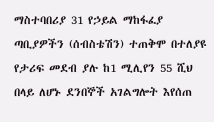ማስተባበሪያ 31 የኃይል ማከፋፈያ ጣቢያዎችን (ሰብስቴሽን) ተጠቅሞ በተለያዩ የታሪፍ መደብ ያሉ ከ1 ሚሊየን 55 ሺህ በላይ ለሆኑ ደንበኞች አገልግሎት እየሰጠ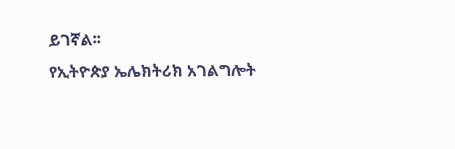ይገኛል፡፡
የኢትዮጵያ ኤሌክትሪክ አገልግሎት